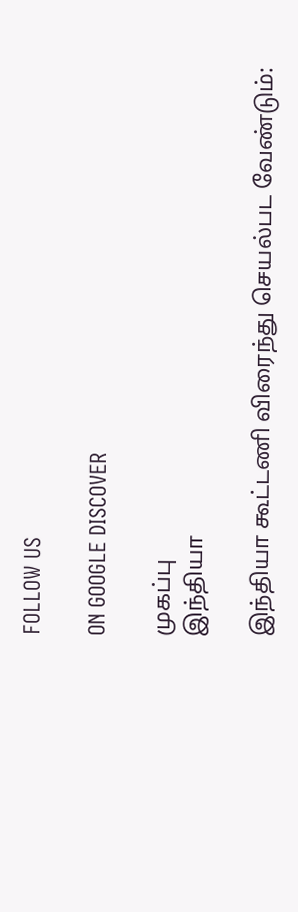FOLLOW US

ON GOOGLE DISCOVER

முகப்பு
இந்தியா

இந்தியா கூட்டணி விரைந்து செயல்பட வேண்டும்: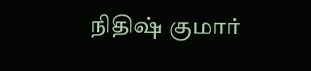நிதிஷ் குமார்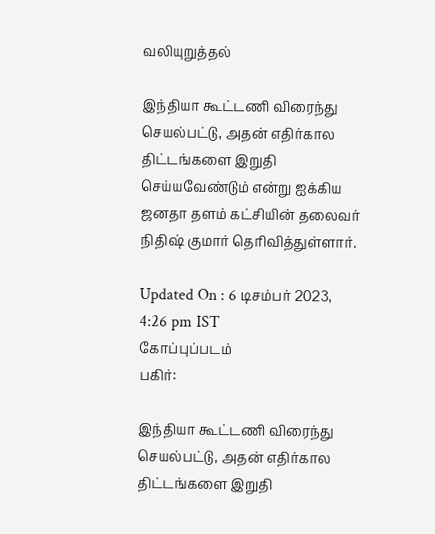வலியுறுத்தல்

இந்தியா கூட்டணி விரைந்து செயல்பட்டு, அதன் எதிர்கால திட்டங்களை இறுதி செய்யவேண்டும் என்று ஐக்கிய ஜனதா தளம் கட்சியின் தலைவர் நிதிஷ் குமார் தெரிவித்துள்ளார்.

Updated On : 6 டிசம்பர் 2023, 4:26 pm IST
கோப்புப்படம்
பகிர்:

இந்தியா கூட்டணி விரைந்து செயல்பட்டு, அதன் எதிர்கால திட்டங்களை இறுதி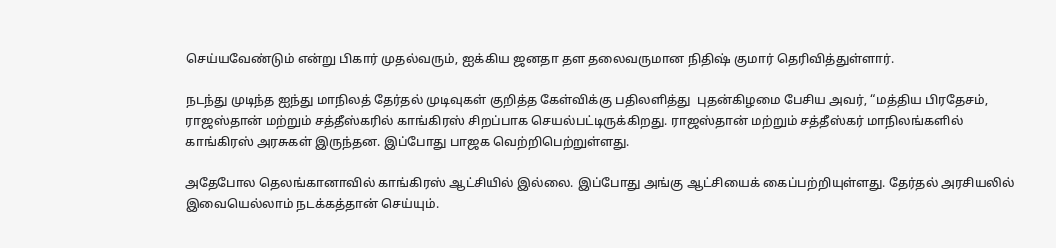செய்யவேண்டும் என்று பிகார் முதல்வரும், ஐக்கிய ஜனதா தள தலைவருமான நிதிஷ் குமார் தெரிவித்துள்ளார்.

நடந்து முடிந்த ஐந்து மாநிலத் தேர்தல் முடிவுகள் குறித்த கேள்விக்கு பதிலளித்து  புதன்கிழமை பேசிய அவர், “மத்திய பிரதேசம், ராஜஸ்தான் மற்றும் சத்தீஸ்கரில் காங்கிரஸ் சிறப்பாக செயல்பட்டிருக்கிறது. ராஜஸ்தான் மற்றும் சத்தீஸ்கர் மாநிலங்களில் காங்கிரஸ் அரசுகள் இருந்தன. இப்போது பாஜக வெற்றிபெற்றுள்ளது.

அதேபோல தெலங்கானாவில் காங்கிரஸ் ஆட்சியில் இல்லை. இப்போது அங்கு ஆட்சியைக் கைப்பற்றியுள்ளது. தேர்தல் அரசியலில் இவையெல்லாம் நடக்கத்தான் செய்யும்.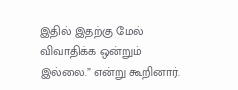இதில் இதற்கு மேல் விவாதிக்க ஒன்றும் இல்லை.” என்று கூறினார்.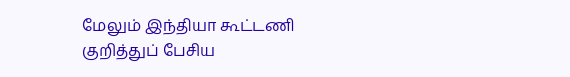மேலும் இந்தியா கூட்டணி குறித்துப் பேசிய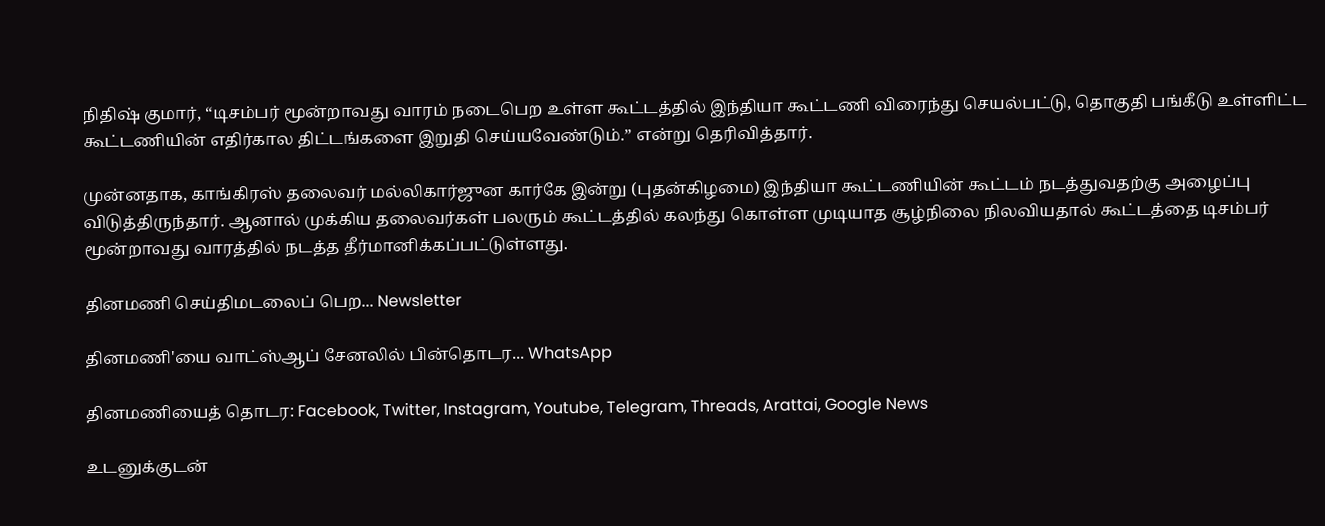நிதிஷ் குமார், “டிசம்பர் மூன்றாவது வாரம் நடைபெற உள்ள கூட்டத்தில் இந்தியா கூட்டணி விரைந்து செயல்பட்டு, தொகுதி பங்கீடு உள்ளிட்ட கூட்டணியின் எதிர்கால திட்டங்களை இறுதி செய்யவேண்டும்.” என்று தெரிவித்தார்.

முன்னதாக, காங்கிரஸ் தலைவர் மல்லிகார்ஜுன கார்கே இன்று (புதன்கிழமை) இந்தியா கூட்டணியின் கூட்டம் நடத்துவதற்கு அழைப்பு விடுத்திருந்தார். ஆனால் முக்கிய தலைவர்கள் பலரும் கூட்டத்தில் கலந்து கொள்ள முடியாத சூழ்நிலை நிலவியதால் கூட்டத்தை டிசம்பர் மூன்றாவது வாரத்தில் நடத்த தீர்மானிக்கப்பட்டுள்ளது.

தினமணி செய்திமடலைப் பெற... Newsletter

தினமணி'யை வாட்ஸ்ஆப் சேனலில் பின்தொடர... WhatsApp

தினமணியைத் தொடர: Facebook, Twitter, Instagram, Youtube, Telegram, Threads, Arattai, Google News

உடனுக்குடன்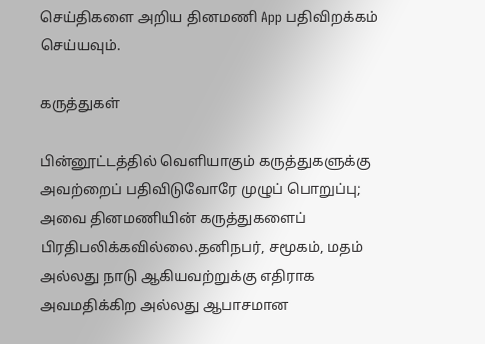செய்திகளை அறிய தினமணி App பதிவிறக்கம் செய்யவும்.

கருத்துகள்

பின்னூட்டத்தில் வெளியாகும் கருத்துகளுக்கு அவற்றைப் பதிவிடுவோரே முழுப் பொறுப்பு; அவை தினமணியின் கருத்துகளைப் பிரதிபலிக்கவில்லை.தனிநபர், சமூகம், மதம் அல்லது நாடு ஆகியவற்றுக்கு எதிராக அவமதிக்கிற அல்லது ஆபாசமான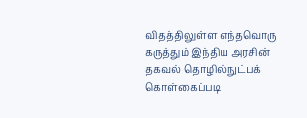விதத்திலுள்ள எந்தவொரு கருத்தும் இந்திய அரசின் தகவல் தொழில்நுட்பக் கொள்கைப்படி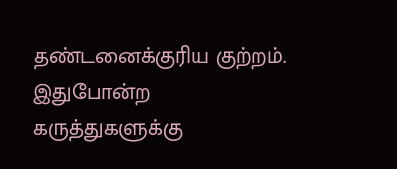தண்டனைக்குரிய குற்றம். இதுபோன்ற கருத்துகளுக்கு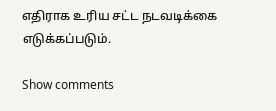எதிராக உரிய சட்ட நடவடிக்கை எடுக்கப்படும்.

Show comments